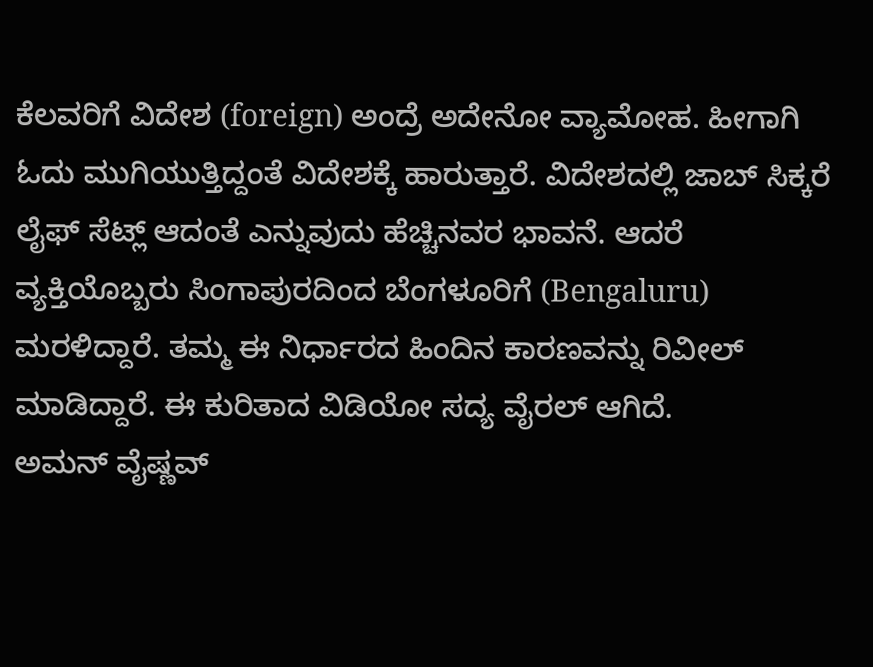ಕೆಲವರಿಗೆ ವಿದೇಶ (foreign) ಅಂದ್ರೆ ಅದೇನೋ ವ್ಯಾಮೋಹ. ಹೀಗಾಗಿ ಓದು ಮುಗಿಯುತ್ತಿದ್ದಂತೆ ವಿದೇಶಕ್ಕೆ ಹಾರುತ್ತಾರೆ. ವಿದೇಶದಲ್ಲಿ ಜಾಬ್ ಸಿಕ್ಕರೆ ಲೈಫ್ ಸೆಟ್ಲ್ ಆದಂತೆ ಎನ್ನುವುದು ಹೆಚ್ಚಿನವರ ಭಾವನೆ. ಆದರೆ ವ್ಯಕ್ತಿಯೊಬ್ಬರು ಸಿಂಗಾಪುರದಿಂದ ಬೆಂಗಳೂರಿಗೆ (Bengaluru) ಮರಳಿದ್ದಾರೆ. ತಮ್ಮ ಈ ನಿರ್ಧಾರದ ಹಿಂದಿನ ಕಾರಣವನ್ನು ರಿವೀಲ್ ಮಾಡಿದ್ದಾರೆ. ಈ ಕುರಿತಾದ ವಿಡಿಯೋ ಸದ್ಯ ವೈರಲ್ ಆಗಿದೆ.
ಅಮನ್ ವೈಷ್ಣವ್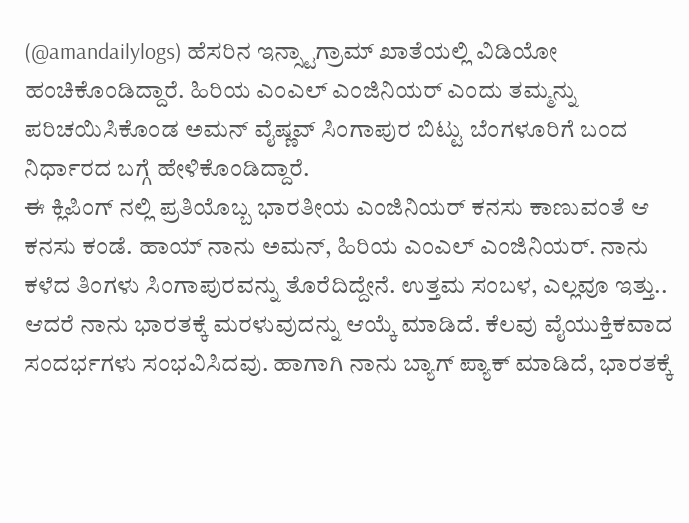(@amandailylogs) ಹೆಸರಿನ ಇನ್ಸ್ಟಾಗ್ರಾಮ್ ಖಾತೆಯಲ್ಲಿ ವಿಡಿಯೋ ಹಂಚಿಕೊಂಡಿದ್ದಾರೆ. ಹಿರಿಯ ಎಂಎಲ್ ಎಂಜಿನಿಯರ್ ಎಂದು ತಮ್ಮನ್ನು ಪರಿಚಯಿಸಿಕೊಂಡ ಅಮನ್ ವೈಷ್ಣವ್ ಸಿಂಗಾಪುರ ಬಿಟ್ಟು ಬೆಂಗಳೂರಿಗೆ ಬಂದ ನಿರ್ಧಾರದ ಬಗ್ಗೆ ಹೇಳಿಕೊಂಡಿದ್ದಾರೆ.
ಈ ಕ್ಲಿಪಿಂಗ್ ನಲ್ಲಿ ಪ್ರತಿಯೊಬ್ಬ ಭಾರತೀಯ ಎಂಜಿನಿಯರ್ ಕನಸು ಕಾಣುವಂತೆ ಆ ಕನಸು ಕಂಡೆ. ಹಾಯ್ ನಾನು ಅಮನ್, ಹಿರಿಯ ಎಂಎಲ್ ಎಂಜಿನಿಯರ್. ನಾನು ಕಳೆದ ತಿಂಗಳು ಸಿಂಗಾಪುರವನ್ನು ತೊರೆದಿದ್ದೇನೆ. ಉತ್ತಮ ಸಂಬಳ, ಎಲ್ಲವೂ ಇತ್ತು.. ಆದರೆ ನಾನು ಭಾರತಕ್ಕೆ ಮರಳುವುದನ್ನು ಆಯ್ಕೆ ಮಾಡಿದೆ. ಕೆಲವು ವೈಯುಕ್ತಿಕವಾದ ಸಂದರ್ಭಗಳು ಸಂಭವಿಸಿದವು. ಹಾಗಾಗಿ ನಾನು ಬ್ಯಾಗ್ ಪ್ಯಾಕ್ ಮಾಡಿದೆ, ಭಾರತಕ್ಕೆ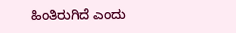ಹಿಂತಿರುಗಿದೆ ಎಂದು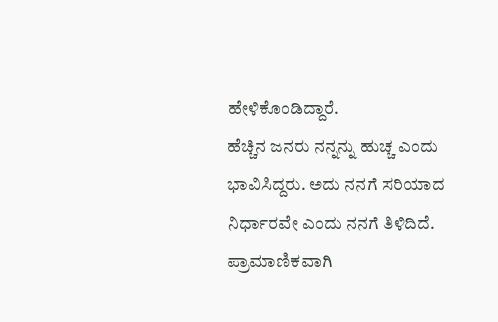ಹೇಳಿಕೊಂಡಿದ್ದಾರೆ.
ಹೆಚ್ಚಿನ ಜನರು ನನ್ನನ್ನು ಹುಚ್ಚ ಎಂದು ಭಾವಿಸಿದ್ದರು. ಅದು ನನಗೆ ಸರಿಯಾದ ನಿರ್ಧಾರವೇ ಎಂದು ನನಗೆ ತಿಳಿದಿದೆ. ಪ್ರಾಮಾಣಿಕವಾಗಿ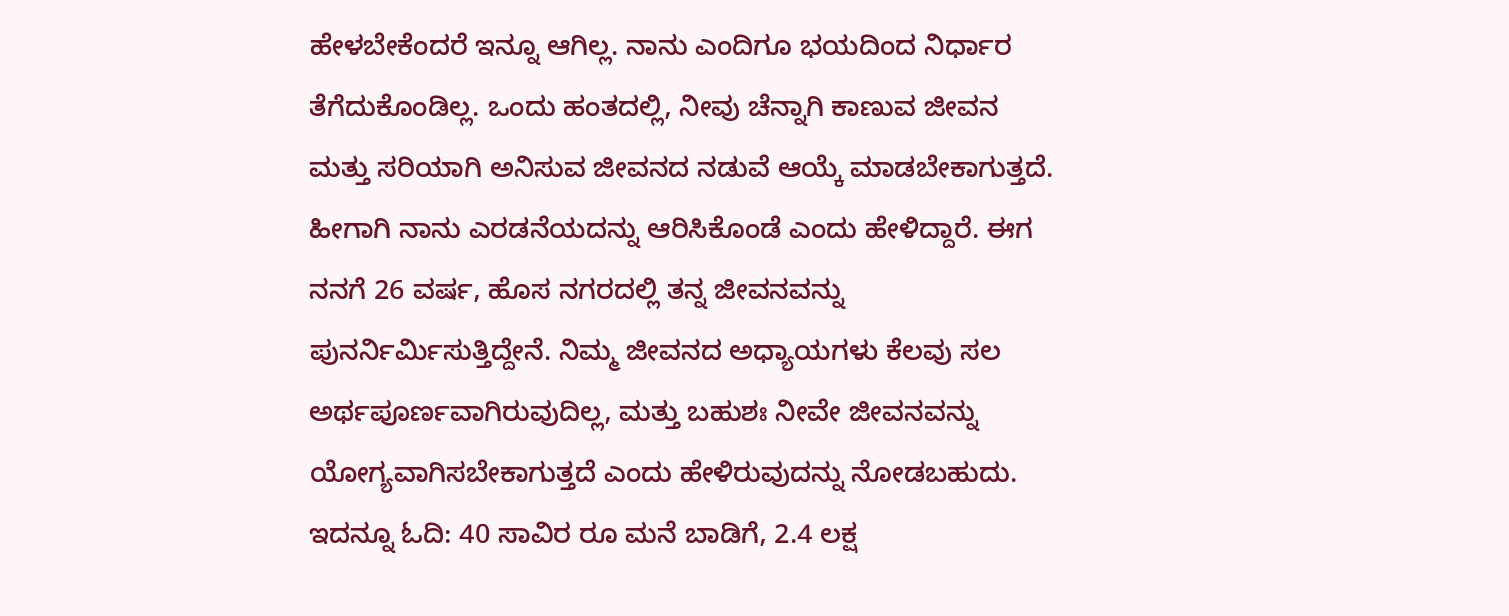ಹೇಳಬೇಕೆಂದರೆ ಇನ್ನೂ ಆಗಿಲ್ಲ. ನಾನು ಎಂದಿಗೂ ಭಯದಿಂದ ನಿರ್ಧಾರ ತೆಗೆದುಕೊಂಡಿಲ್ಲ. ಒಂದು ಹಂತದಲ್ಲಿ, ನೀವು ಚೆನ್ನಾಗಿ ಕಾಣುವ ಜೀವನ ಮತ್ತು ಸರಿಯಾಗಿ ಅನಿಸುವ ಜೀವನದ ನಡುವೆ ಆಯ್ಕೆ ಮಾಡಬೇಕಾಗುತ್ತದೆ. ಹೀಗಾಗಿ ನಾನು ಎರಡನೆಯದನ್ನು ಆರಿಸಿಕೊಂಡೆ ಎಂದು ಹೇಳಿದ್ದಾರೆ. ಈಗ ನನಗೆ 26 ವರ್ಷ, ಹೊಸ ನಗರದಲ್ಲಿ ತನ್ನ ಜೀವನವನ್ನು ಪುನರ್ನಿರ್ಮಿಸುತ್ತಿದ್ದೇನೆ. ನಿಮ್ಮ ಜೀವನದ ಅಧ್ಯಾಯಗಳು ಕೆಲವು ಸಲ ಅರ್ಥಪೂರ್ಣವಾಗಿರುವುದಿಲ್ಲ, ಮತ್ತು ಬಹುಶಃ ನೀವೇ ಜೀವನವನ್ನು ಯೋಗ್ಯವಾಗಿಸಬೇಕಾಗುತ್ತದೆ ಎಂದು ಹೇಳಿರುವುದನ್ನು ನೋಡಬಹುದು.
ಇದನ್ನೂ ಓದಿ: 40 ಸಾವಿರ ರೂ ಮನೆ ಬಾಡಿಗೆ, 2.4 ಲಕ್ಷ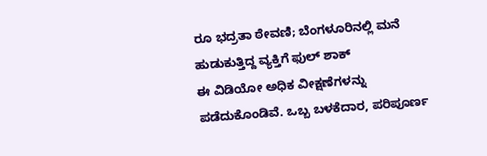ರೂ ಭದ್ರತಾ ಠೇವಣಿ; ಬೆಂಗಳೂರಿನಲ್ಲಿ ಮನೆ ಹುಡುಕುತ್ತಿದ್ದ ವ್ಯಕ್ತಿಗೆ ಫುಲ್ ಶಾಕ್
ಈ ವಿಡಿಯೋ ಅಧಿಕ ವೀಕ್ಷಣೆಗಳನ್ನು ಪಡೆದುಕೊಂಡಿವೆ. ಒಬ್ಬ ಬಳಕೆದಾರ, ಪರಿಪೂರ್ಣ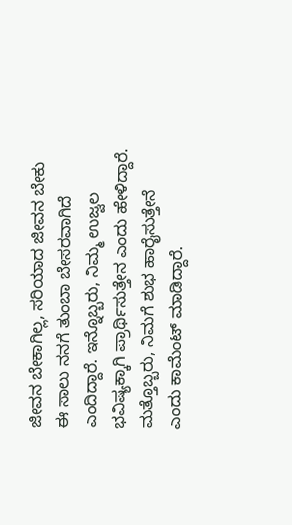ಜೀವನ ಬೇಕಾಗಿಲ್ಲ, ಸರಿಯಾದ ಜೀವನ ಬೇಕು ಈ ಸಾಲು ನನಗೆ ತುಂಬಾ ಬೇಸರವಾಗಿದೆ ಎಂದಿದ್ದಾರೆ. ಇನ್ನೊಬ್ಬರು, ನಿಮ್ಮ ಉಜ್ವಲ ಭವಿಷ್ಯಕ್ಕಾಗಿ ಪ್ರಾರ್ಥಿಸುತ್ತೇನ ಎಂದು ಹೇಳಿದ್ದಾರೆ. ಮತ್ತೊಬ್ಬರು, ನಿಮಗೆ ಶುಭ ಹಾರೈಸುತ್ತೇನೆ ಎಂದು ಕಾಮೆಂಟ್ ಮಾಡಿದ್ದಾರೆ.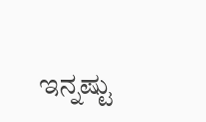ಇನ್ನಷ್ಟು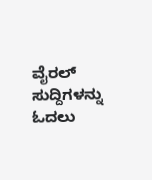ವೈರಲ್ ಸುದ್ದಿಗಳನ್ನು ಓದಲು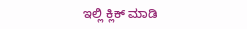ಇಲ್ಲಿ ಕ್ಲಿಕ್ ಮಾಡಿ